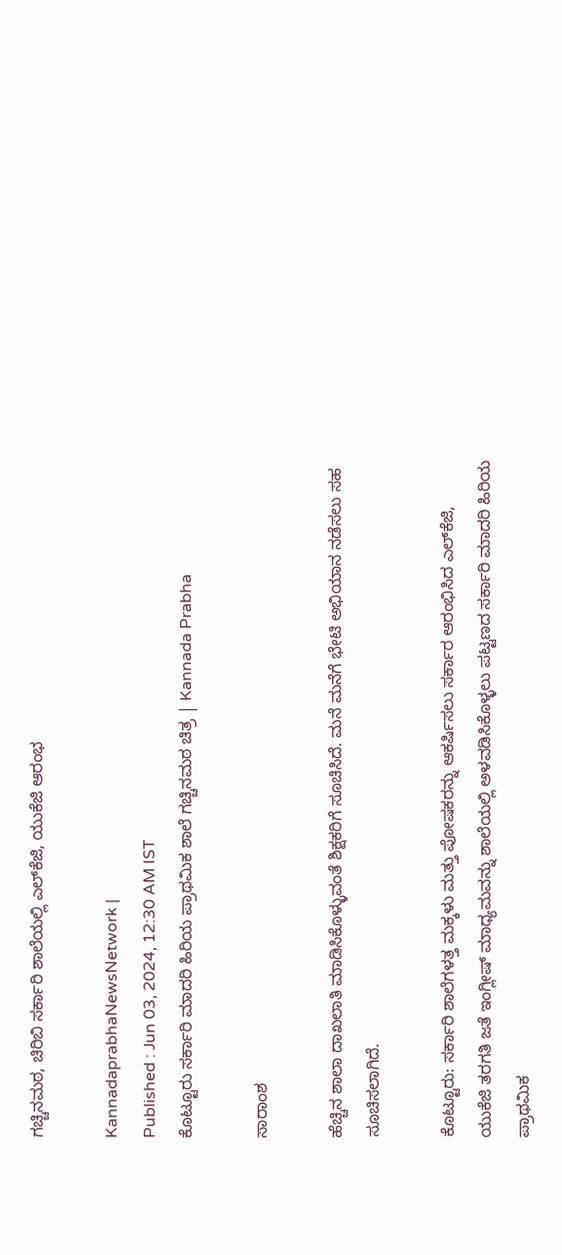ಗಚ್ಚಿನಮಠ, ಚಿರಿಬಿ ಸರ್ಕಾರಿ ಶಾಲೆಯಲ್ಲಿ ಎಲ್‌ಕೆಜಿ, ಯುಕೆಜಿ ಆರಂಭ

KannadaprabhaNewsNetwork |
Published : Jun 03, 2024, 12:30 AM IST
ಕೊಟ್ಟೂರು ಸರ್ಕಾರಿ ಮಾದರಿ ಹಿರಿಯ ಪ್ರಾಥಮಿಕ ಶಾಲೆ ಗಚ್ಚಿನಮಠ ಚಿತ್ರ | Kannada Prabha

ಸಾರಾಂಶ

ಹೆಚ್ಚಿನ ಶಾಲಾ ದಾಖಲಾತಿ ಮಾಡಿಸಿಕೊಳ್ಳುವಂತೆ ಶಿಕ್ಷಕರಿಗೆ ಸೂಚಿಸಿದೆ. ಮನೆ ಮನೆಗೆ ಭೇಟಿ ಅಭಿಯಾನ ನಡೆಸಲು ಸಹ ಸೂಚಿಸಲಾಗಿದೆ.

ಕೊಟ್ಟೂರು: ಸರ್ಕಾರಿ ಶಾಲೆಗಳತ್ತ ಮಕ್ಕಳು ಮತ್ತು ಪೋಷಕರನ್ನು ಆಕರ್ಷಿಸಲು ಸರ್ಕಾರ ಆರಂಭಿಸಿದ ಎಲ್‌ಕೆಜಿ, ಯುಕೆಜಿ ತರಗತಿ ಜತೆ ಇಂಗ್ಲೀಷ್‌ ಮಾಧ್ಯಮವನ್ನು ಶಾಲೆಯಲ್ಲಿ ಅಳವಡಿಸಿಕೊಳ್ಳಲು ಪಟ್ಟಣದ ಸರ್ಕಾರಿ ಮಾದರಿ ಹಿರಿಯ ಪ್ರಾಥಮಿಕ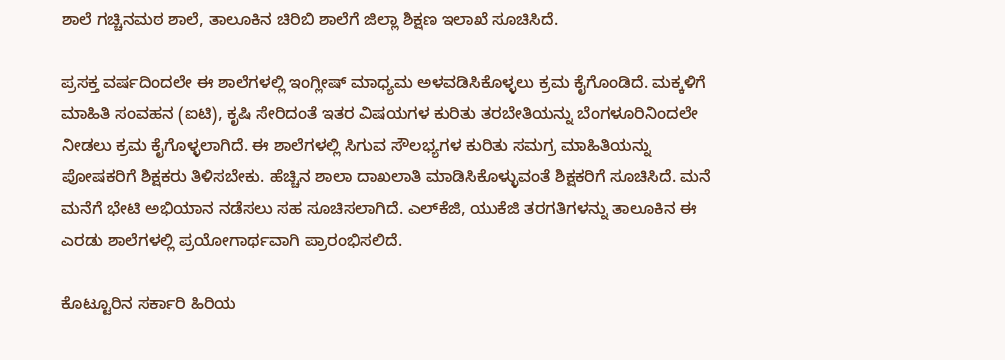ಶಾಲೆ ಗಚ್ಚಿನಮಠ ಶಾಲೆ, ತಾಲೂಕಿನ ಚಿರಿಬಿ ಶಾಲೆಗೆ ಜಿಲ್ಲಾ ಶಿಕ್ಷಣ ಇಲಾಖೆ ಸೂಚಿಸಿದೆ.

ಪ್ರಸಕ್ತ ವರ್ಷದಿಂದಲೇ ಈ ಶಾಲೆಗಳಲ್ಲಿ ಇಂಗ್ಲೀಷ್‌ ಮಾಧ್ಯಮ ಅಳವಡಿಸಿಕೊಳ್ಳಲು ಕ್ರಮ ಕೈಗೊಂಡಿದೆ. ಮಕ್ಕಳಿಗೆ ಮಾಹಿತಿ ಸಂವಹನ (ಐಟಿ), ಕೃಷಿ ಸೇರಿದಂತೆ ಇತರ ವಿಷಯಗಳ ಕುರಿತು ತರಬೇತಿಯನ್ನು ಬೆಂಗಳೂರಿನಿಂದಲೇ ನೀಡಲು ಕ್ರಮ ಕೈಗೊಳ್ಳಲಾಗಿದೆ. ಈ ಶಾಲೆಗಳಲ್ಲಿ ಸಿಗುವ ಸೌಲಭ್ಯಗಳ ಕುರಿತು ಸಮಗ್ರ ಮಾಹಿತಿಯನ್ನು ಪೋಷಕರಿಗೆ ಶಿಕ್ಷಕರು ತಿಳಿಸಬೇಕು. ಹೆಚ್ಚಿನ ಶಾಲಾ ದಾಖಲಾತಿ ಮಾಡಿಸಿಕೊಳ್ಳುವಂತೆ ಶಿಕ್ಷಕರಿಗೆ ಸೂಚಿಸಿದೆ. ಮನೆ ಮನೆಗೆ ಭೇಟಿ ಅಭಿಯಾನ ನಡೆಸಲು ಸಹ ಸೂಚಿಸಲಾಗಿದೆ. ಎಲ್‌ಕೆಜಿ, ಯುಕೆಜಿ ತರಗತಿಗಳನ್ನು ತಾಲೂಕಿನ ಈ ಎರಡು ಶಾಲೆಗಳಲ್ಲಿ ಪ್ರಯೋಗಾರ್ಥವಾಗಿ ಪ್ರಾರಂಭಿಸಲಿದೆ.

ಕೊಟ್ಟೂರಿನ ಸರ್ಕಾರಿ ಹಿರಿಯ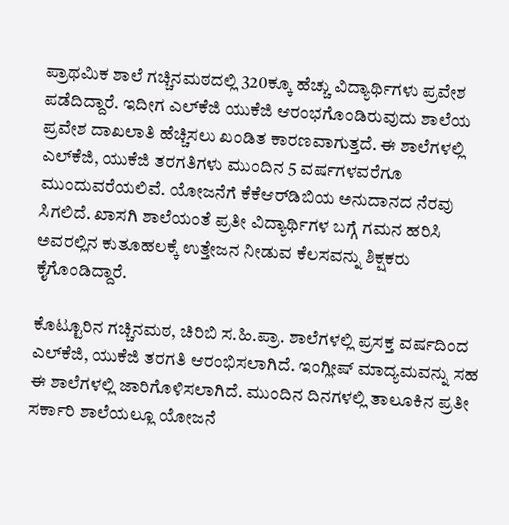ಪ್ರಾಥಮಿಕ ಶಾಲೆ ಗಚ್ಚಿನಮಠದಲ್ಲಿ 320ಕ್ಕೂ ಹೆಚ್ಚು ವಿದ್ಯಾರ್ಥಿಗಳು ಪ್ರವೇಶ ಪಡೆದಿದ್ದಾರೆ. ಇದೀಗ ಎಲ್‌ಕೆಜಿ ಯುಕೆಜಿ ಆರಂಭಗೊಂಡಿರುವುದು ಶಾಲೆಯ ಪ್ರವೇಶ ದಾಖಲಾತಿ ಹೆಚ್ಚಿಸಲು ಖಂಡಿತ ಕಾರಣವಾಗುತ್ತದೆ. ಈ ಶಾಲೆಗಳಲ್ಲಿ ಎಲ್‌ಕೆಜಿ, ಯುಕೆಜಿ ತರಗತಿಗಳು ಮುಂದಿನ 5 ವರ್ಷಗಳವರೆಗೂ ಮುಂದುವರೆಯಲಿವೆ. ಯೋಜನೆಗೆ ಕೆಕೆಆರ್‌ಡಿಬಿಯ ಅನುದಾನದ ನೆರವು ಸಿಗಲಿದೆ. ಖಾಸಗಿ ಶಾಲೆಯಂತೆ ಪ್ರತೀ ವಿದ್ಯಾರ್ಥಿಗಳ ಬಗ್ಗೆ ಗಮನ ಹರಿಸಿ ಅವರಲ್ಲಿನ ಕುತೂಹಲಕ್ಕೆ ಉತ್ತೇಜನ ನೀಡುವ ಕೆಲಸವನ್ನು ಶಿಕ್ಷಕರು ಕೈಗೊಂಡಿದ್ದಾರೆ.

ಕೊಟ್ಟೂರಿನ ಗಚ್ಚಿನಮಠ, ಚಿರಿಬಿ ಸ.ಹಿ.ಪ್ರಾ. ಶಾಲೆಗಳಲ್ಲಿ ಪ್ರಸಕ್ತ ವರ್ಷದಿಂದ ಎಲ್‌ಕೆಜಿ, ಯುಕೆಜಿ ತರಗತಿ ಆರಂಭಿಸಲಾಗಿದೆ. ಇಂಗ್ಲೀಷ್‌ ಮಾದ್ಯಮವನ್ನು ಸಹ ಈ ಶಾಲೆಗಳಲ್ಲಿ ಜಾರಿಗೊಳಿಸಲಾಗಿದೆ. ಮುಂದಿನ ದಿನಗಳಲ್ಲಿ ತಾಲೂಕಿನ ಪ್ರತೀ ಸರ್ಕಾರಿ ಶಾಲೆಯಲ್ಲೂ ಯೋಜನೆ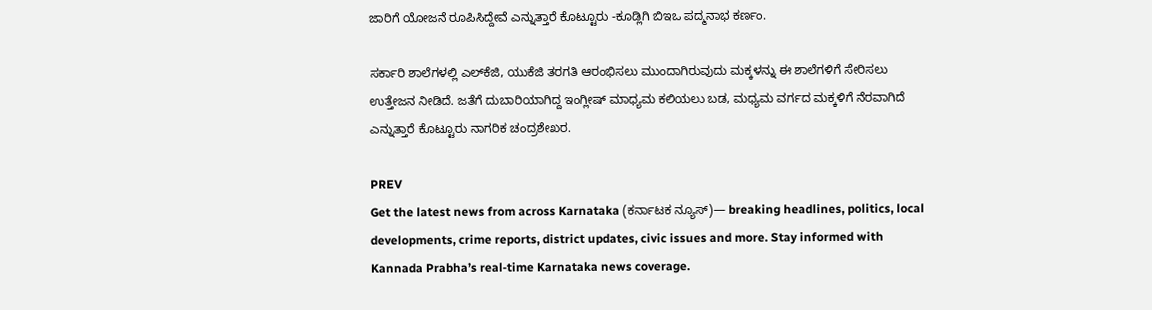ಜಾರಿಗೆ ಯೋಜನೆ ರೂಪಿಸಿದ್ದೇವೆ ಎನ್ನುತ್ತಾರೆ ಕೊಟ್ಟೂರು -ಕೂಡ್ಲಿಗಿ ಬಿಇಒ ಪದ್ಮನಾಭ ಕರ್ಣಂ.

ಸರ್ಕಾರಿ ಶಾಲೆಗಳಲ್ಲಿ ಎಲ್‌ಕೆಜಿ, ಯುಕೆಜಿ ತರಗತಿ ಆರಂಭಿಸಲು ಮುಂದಾಗಿರುವುದು ಮಕ್ಕಳನ್ನು ಈ ಶಾಲೆಗಳಿಗೆ ಸೇರಿಸಲು ಉತ್ತೇಜನ ನೀಡಿದೆ. ಜತೆಗೆ ದುಬಾರಿಯಾಗಿದ್ದ ಇಂಗ್ಲೀಷ್‌ ಮಾಧ್ಯಮ ಕಲಿಯಲು ಬಡ, ಮಧ್ಯಮ ವರ್ಗದ ಮಕ್ಕಳಿಗೆ ನೆರವಾಗಿದೆ ಎನ್ನುತ್ತಾರೆ ಕೊಟ್ಟೂರು ನಾಗರಿಕ ಚಂದ್ರಶೇಖರ.

PREV
Get the latest news from across Karnataka (ಕರ್ನಾಟಕ ನ್ಯೂಸ್)— breaking headlines, politics, local developments, crime reports, district updates, civic issues and more. Stay informed with Kannada Prabha’s real‑time Karnataka news coverage.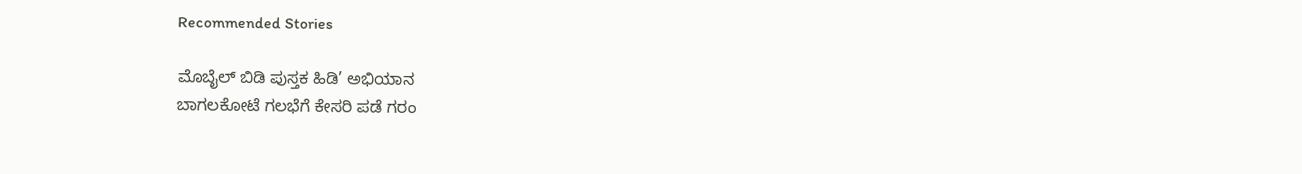Recommended Stories

ಮೊಬೈಲ್‌ ಬಿಡಿ ಪುಸ್ತಕ ಹಿಡಿ’ ಅಭಿಯಾನ
ಬಾಗಲಕೋಟೆ ಗಲಭೆಗೆ ಕೇಸರಿ ಪಡೆ ಗರಂ